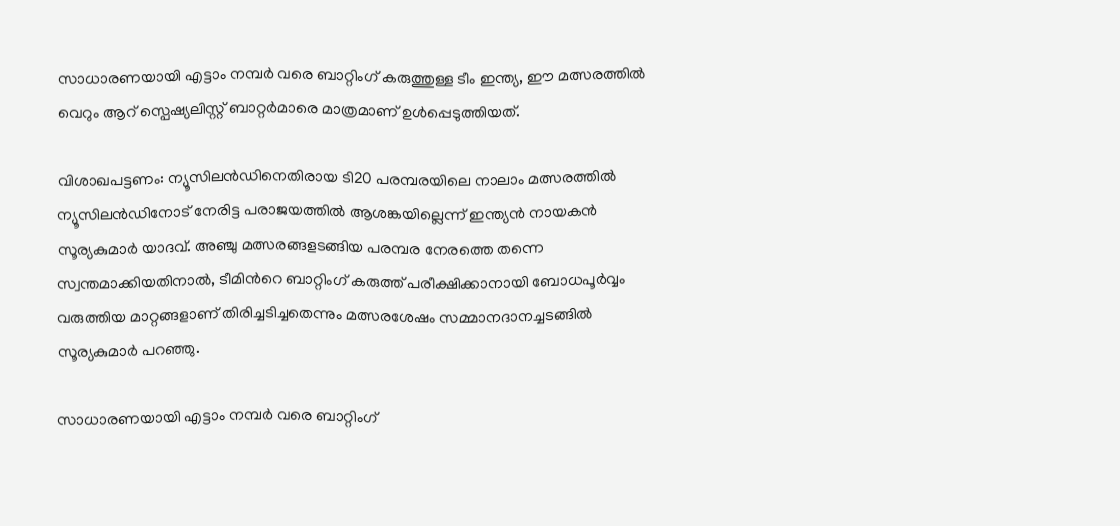സാധാരണയായി എട്ടാം നമ്പർ വരെ ബാറ്റിംഗ് കരുത്തുള്ള ടീം ഇന്ത്യ, ഈ മത്സരത്തിൽ വെറും ആറ് സ്പെഷ്യലിസ്റ്റ് ബാറ്റർമാരെ മാത്രമാണ് ഉൾപ്പെടുത്തിയത്.

വിശാഖപട്ടണം: ന്യൂസിലന്‍ഡിനെതിരായ ടി20 പരമ്പരയിലെ നാലാം മത്സരത്തില്‍ ന്യൂസിലൻഡിനോട് നേരിട്ട പരാജയത്തിൽ ആശങ്കയില്ലെന്ന് ഇന്ത്യൻ നായകൻ സൂര്യകുമാർ യാദവ്. അഞ്ചു മത്സരങ്ങളടങ്ങിയ പരമ്പര നേരത്തെ തന്നെ സ്വന്തമാക്കിയതിനാൽ, ടീമിന്‍റെ ബാറ്റിംഗ് കരുത്ത് പരീക്ഷിക്കാനായി ബോധപൂർവ്വം വരുത്തിയ മാറ്റങ്ങളാണ് തിരിച്ചടിച്ചതെന്നും മത്സരശേഷം സമ്മാനദാനച്ചടങ്ങില്‍ സൂര്യകുമാര്‍ പറ‌ഞ്ഞു.

സാധാരണയായി എട്ടാം നമ്പർ വരെ ബാറ്റിംഗ്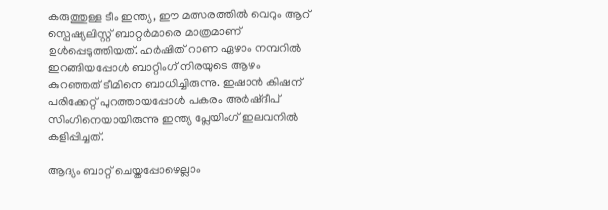കരുത്തുള്ള ടീം ഇന്ത്യ, ഈ മത്സരത്തിൽ വെറും ആറ് സ്പെഷ്യലിസ്റ്റ് ബാറ്റർമാരെ മാത്രമാണ് ഉൾപ്പെടുത്തിയത്. ഹർഷിത് റാണ ഏഴാം നമ്പറിൽ ഇറങ്ങിയപ്പോൾ ബാറ്റിംഗ് നിരയുടെ ആഴം കുറഞ്ഞത് ടീമിനെ ബാധിച്ചിരുന്നു. ഇഷാന്‍ കിഷന് പരിക്കേറ്റ് പുറത്തായപ്പോള്‍ പകരം അര്‍ഷ്ദീപ് സിംഗിനെയായിരുന്നു ഇന്ത്യ പ്ലേയിംഗ് ഇലവനില്‍ കളിപ്പിച്ചത്.

ആദ്യം ബാറ്റ് ചെയ്തപ്പോഴെല്ലാം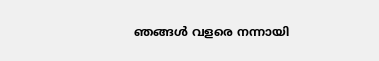ഞങ്ങൾ വളരെ നന്നായി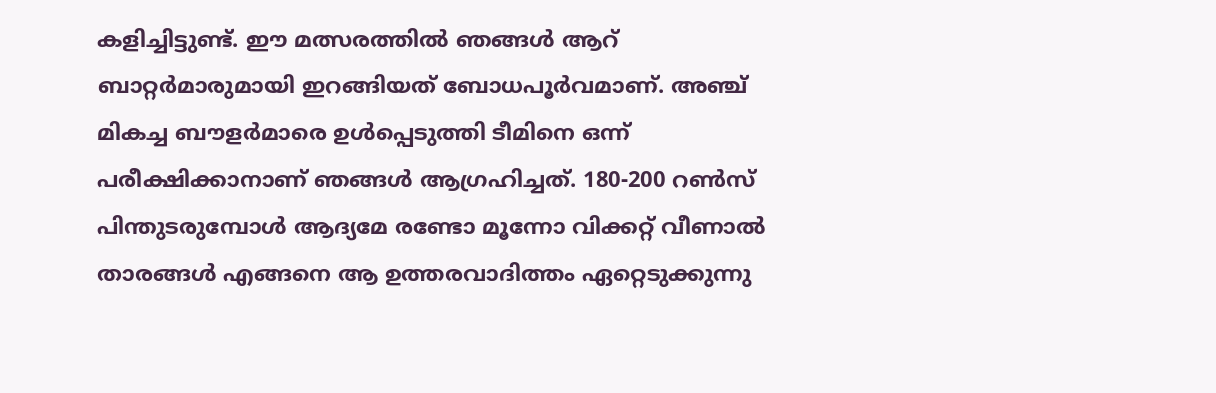കളിച്ചിട്ടുണ്ട്. ഈ മത്സരത്തില്‍ ഞങ്ങൾ ആറ് ബാറ്റർമാരുമായി ഇറങ്ങിയത് ബോധപൂര്‍വമാണ്. അഞ്ച് മികച്ച ബൗളർമാരെ ഉൾപ്പെടുത്തി ടീമിനെ ഒന്ന് പരീക്ഷിക്കാനാണ് ഞങ്ങൾ ആഗ്രഹിച്ചത്. 180-200 റൺസ് പിന്തുടരുമ്പോൾ ആദ്യമേ രണ്ടോ മൂന്നോ വിക്കറ്റ് വീണാൽ താരങ്ങൾ എങ്ങനെ ആ ഉത്തരവാദിത്തം ഏറ്റെടുക്കുന്നു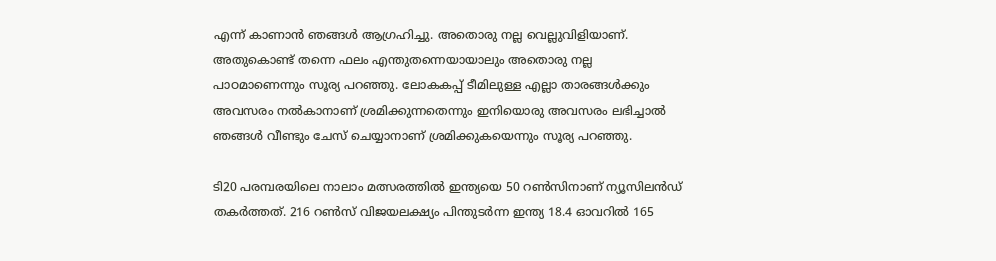എന്ന് കാണാൻ ഞങ്ങള്‍ ആഗ്രഹിച്ചു. അതൊരു നല്ല വെല്ലുവിളിയാണ്. അതുകൊണ്ട് തന്നെ ഫലം എന്തുതന്നെയായാലും അതൊരു നല്ല പാഠമാണെന്നും സൂര്യ പറഞ്ഞു. ലോകകപ്പ് ടീമിലുള്ള എല്ലാ താരങ്ങൾക്കും അവസരം നൽകാനാണ് ശ്രമിക്കുന്നതെന്നും ഇനിയൊരു അവസരം ലഭിച്ചാൽ ഞങ്ങൾ വീണ്ടും ചേസ് ചെയ്യാനാണ് ശ്രമിക്കുകയെന്നും സൂര്യ പറഞ്ഞു.

ടി20 പരമ്പരയിലെ നാലാം മത്സരത്തില്‍ ഇന്ത്യയെ 50 റണ്‍സിനാണ് ന്യൂസിലന്‍ഡ് തകര്‍ത്തത്. 216 റണ്‍സ് വിജയലക്ഷ്യം പിന്തുടർന്ന ഇന്ത്യ 18.4 ഓവറില്‍ 165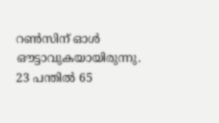റണ്‍സിന് ഓള്‍ ഔട്ടാവുകയായിരുന്നു. 23 പന്തില്‍ 65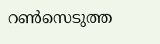റണ്‍സെടുത്ത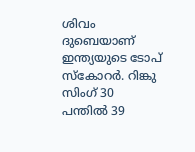ശിവം ദുബെയാണ് ഇന്ത്യയുടെ ടോപ് സ്കോറര്‍. റിങ്കു സിംഗ് 30 പന്തില്‍ 39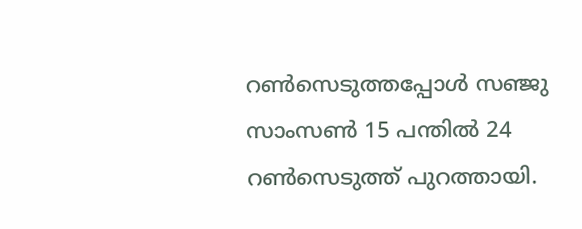റണ്‍സെടുത്തപ്പോള്‍ സഞ്ജു സാംസണ്‍ 15 പന്തില്‍ 24 റണ്‍സെടുത്ത് പുറത്തായി.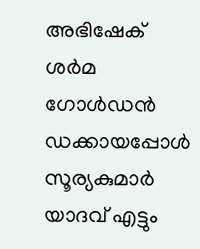അഭിഷേക് ശര്‍മ ഗോള്‍ഡന്‍ ഡക്കായപ്പോള്‍ സൂര്യകുമാര്‍ യാദവ് എട്ടും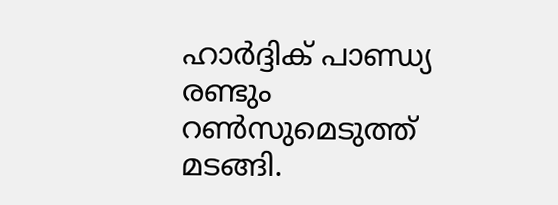ഹാര്‍ദ്ദിക് പാണ്ഡ്യ രണ്ടും റണ്‍സുമെടുത്ത് മടങ്ങി.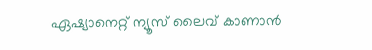ഏഷ്യാനെറ്റ് ന്യൂസ് ലൈവ് കാണാന്‍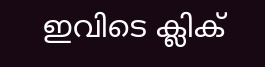ഇവിടെ ക്ലിക്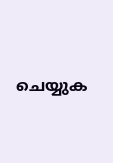ചെയ്യുക